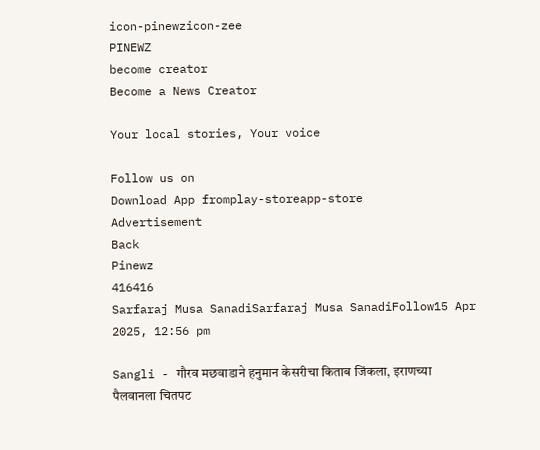icon-pinewzicon-zee
PINEWZ
become creator
Become a News Creator

Your local stories, Your voice

Follow us on
Download App fromplay-storeapp-store
Advertisement
Back
Pinewz
416416
Sarfaraj Musa SanadiSarfaraj Musa SanadiFollow15 Apr 2025, 12:56 pm

Sangli - गौरव मछवाडाने हनुमान केसरीचा किताब जिंकला, इराणच्या पैलवानला चितपट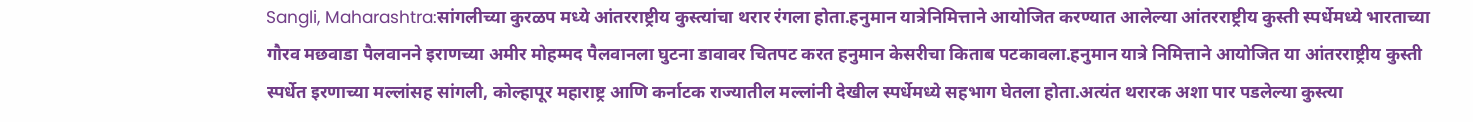Sangli, Maharashtra:सांगलीच्या कुरळप मध्ये आंतरराष्ट्रीय कुस्त्यांचा थरार रंगला होता.हनुमान यात्रेनिमित्ताने आयोजित करण्यात आलेल्या आंतरराष्ट्रीय कुस्ती स्पर्धेमध्ये भारताच्या गौरव मछवाडा पैलवानने इराणच्या अमीर मोहम्मद पैलवानला घुटना डावावर चितपट करत हनुमान केसरीचा किताब पटकावला.हनुमान यात्रे निमित्ताने आयोजित या आंतरराष्ट्रीय कुस्ती स्पर्धेत इरणाच्या मल्लांसह सांगली, कोल्हापूर महाराष्ट्र आणि कर्नाटक राज्यातील मल्लांनी देखील स्पर्धेमध्ये सहभाग घेतला होता.अत्यंत थरारक अशा पार पडलेल्या कुस्त्या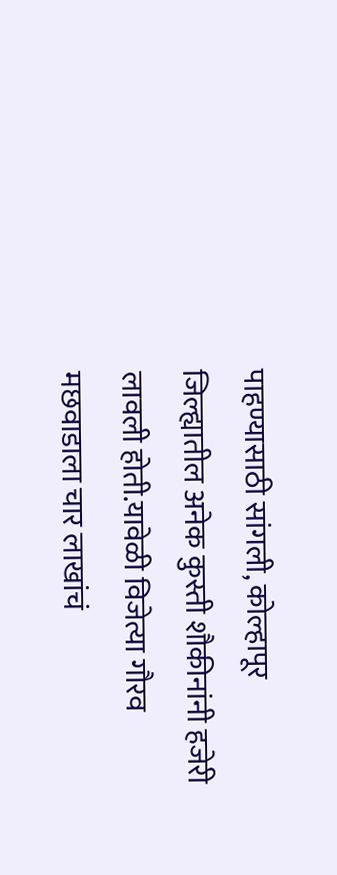पाहण्यासाठी सांगली, कोल्हापूर जिल्ह्यातील अनेक कुस्ती शौकीनांनी हजेरी लावली होती.यावेळी विजेत्या गौरव मछवाडाला चार लाखांचं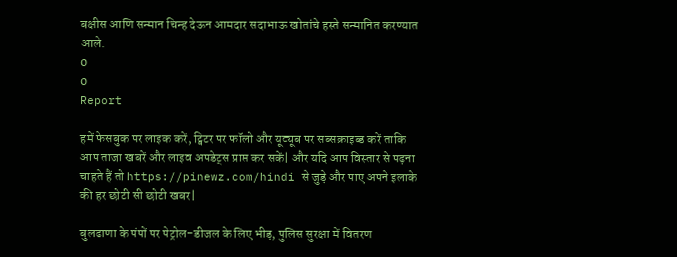बक्षीस आणि सन्मान चिन्ह देऊन आमदार सदाभाऊ खोतांचे हस्ते सन्मानित करण्यात आले.
0
0
Report

हमें फेसबुक पर लाइक करें, ट्विटर पर फॉलो और यूट्यूब पर सब्सक्राइब्ड करें ताकि आप ताजा खबरें और लाइव अपडेट्स प्राप्त कर सकें| और यदि आप विस्तार से पढ़ना चाहते हैं तो https://pinewz.com/hindi से जुड़े और पाए अपने इलाके की हर छोटी सी छोटी खबर|

बुलढाणा के पंपों पर पेट्रोल-डीजल के लिए भीड़, पुलिस सुरक्षा में वितरण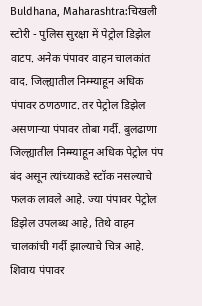Buldhana, Maharashtra:चिखली स्टोरी - पुलिस सुरक्षा में पेट्रोल डिझेल वाटप. अनेक पंपावर वाहन चालकांत वाद. जिल्ह्यातील निम्म्याहून अधिक पंपावर ठणठणाट. तर पेट्रोल डिझेल असणाऱ्या पंपावर तोबा गर्दी. बुलढाणा जिल्ह्यातील निम्म्याहून अधिक पेट्रोल पंप बंद असून त्यांच्याकडे स्टॉक नसल्याचे फलक लावले आहे. ज्या पंपावर पेट्रोल डिझेल उपलब्ध आहे, तिथे वाहन चालकांची गर्दी झाल्याचे चित्र आहे. शिवाय पंपावर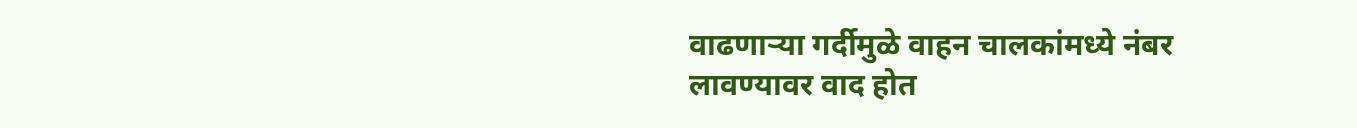वाढणाऱ्या गर्दीमुळे वाहन चालकांमध्ये नंबर लावण्यावर वाद होत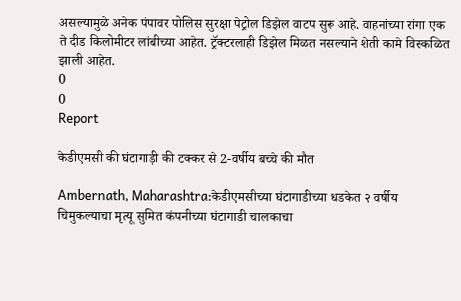असल्यामुळे अनेक पंपावर पोलिस सुरक्षा पेट्रोल डिझेल वाटप सुरू आहे. वाहनांच्या रांगा एक ते दीड किलोमीटर लांबीच्या आहेत. ट्रॅक्टरलाही डिझेल मिळत नसल्याने शेती कामे विस्कळित झाली आहेत.
0
0
Report

केडीएमसी की घंटागाड़ी की टक्कर से 2-वर्षीय बच्चे की मौत

Ambernath, Maharashtra:केडीएमसीच्या घंटागाडीच्या धडकेत २ वर्षीय चिमुकल्याचा मृत्यू सुमित कंपनीच्या घंटागाडी चालकाचा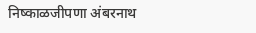निष्काळजीपणा अंबरनाथ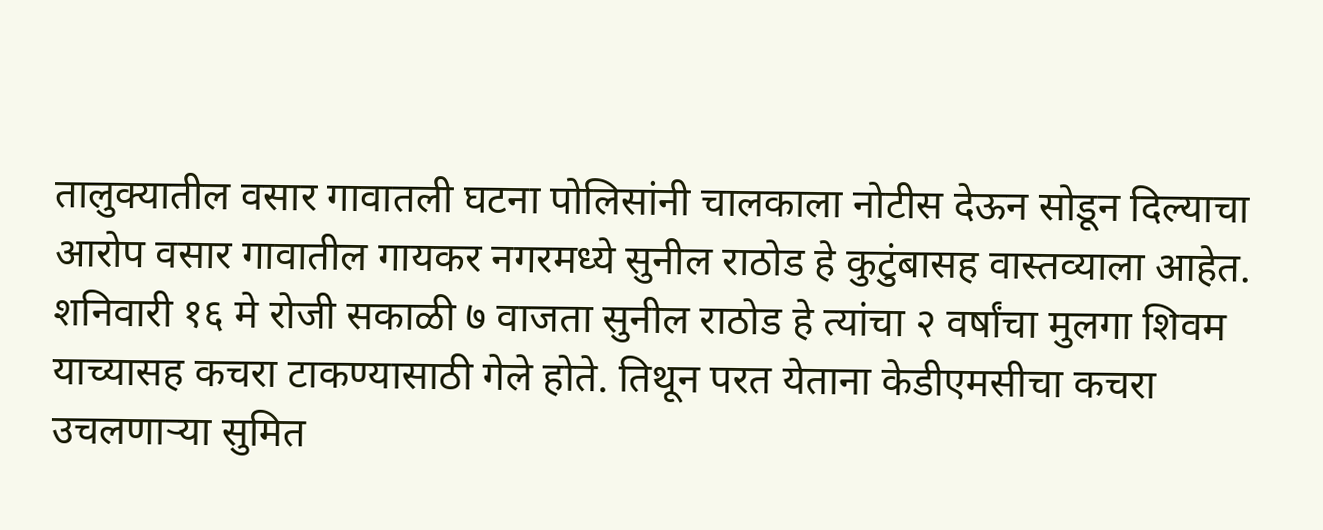तालुक्यातील वसार गावातली घटना पोलिसांनी चालकाला नोटीस देऊन सोडून दिल्याचा आरोप वसार गावातील गायकर नगरमध्ये सुनील राठोड हे कुटुंबासह वास्तव्याला आहेत. शनिवारी १६ मे रोजी सकाळी ७ वाजता सुनील राठोड हे त्यांचा २ वर्षांचा मुलगा शिवम याच्यासह कचरा टाकण्यासाठी गेले होते. तिथून परत येताना केडीएमसीचा कचरा उचलणाऱ्या सुमित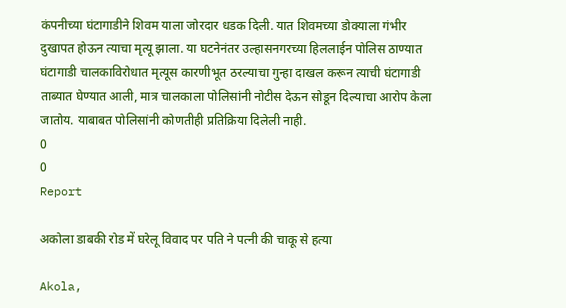कंपनीच्या घंटागाडीने शिवम याला जोरदार धडक दिली. यात शिवमच्या डोक्याला गंभीर दुखापत होऊन त्याचा मृत्यू झाला. या घटनेनंतर उल्हासनगरच्या हिललाईन पोलिस ठाण्यात घंटागाडी चालकाविरोधात मृत्यूस कारणीभूत ठरल्याचा गुन्हा दाखल करून त्याची घंटागाडी ताब्यात घेण्यात आली, मात्र चालकाला पोलिसांनी नोटीस देऊन सोडून दिल्याचा आरोप केला जातोय. याबाबत पोलिसांनी कोणतीही प्रतिक्रिया दिलेली नाही.
0
0
Report

अकोला डाबकी रोड में घरेलू विवाद पर पति ने पत्नी की चाकू से हत्या

Akola,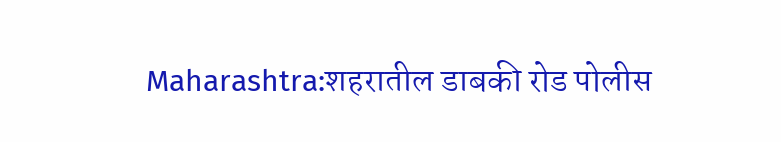Maharashtra:शहरातील डाबकी रोड पोलीस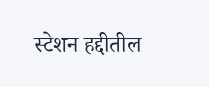स्टेशन हद्दीतील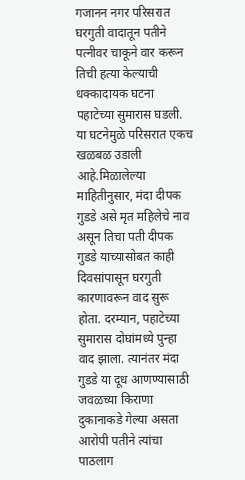गजानन नगर परिसरात घरगुती वादातून पतीने पत्नीवर चाकूने वार करून तिची हत्या केल्याची धक्कादायक घटना पहाटेच्या सुमारास घडली. या घटनेमुळे परिसरात एकच खळबळ उडाली आहे.मिळालेल्या माहितीनुसार, मंदा दीपक गुडडे असे मृत महिलेचे नाव असून तिचा पती दीपक गुडडे याच्यासोबत काही दिवसांपासून घरगुती कारणावरून वाद सुरू होता. दरम्यान, पहाटेच्या सुमारास दोघांमध्ये पुन्हा वाद झाला. त्यानंतर मंदा गुडडे या दूध आणण्यासाठी जवळच्या किराणा दुकानाकडे गेल्या असता आरोपी पतीने त्यांचा पाठलाग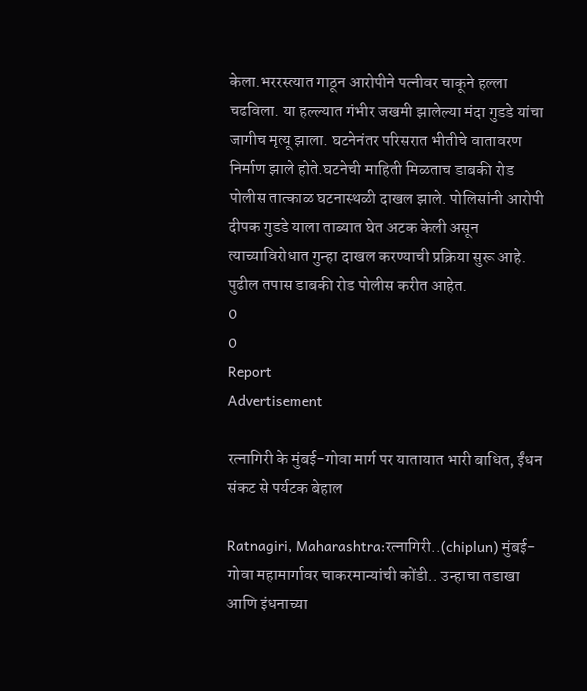केला.भररस्त्यात गाठून आरोपीने पत्नीवर चाकूने हल्ला चढविला. या हल्ल्यात गंभीर जखमी झालेल्या मंदा गुडडे यांचा जागीच मृत्यू झाला. घटनेनंतर परिसरात भीतीचे वातावरण निर्माण झाले होते.घटनेची माहिती मिळताच डाबकी रोड पोलीस तात्काळ घटनास्थळी दाखल झाले. पोलिसांनी आरोपी दीपक गुडडे याला ताब्यात घेत अटक केली असून त्याच्याविरोधात गुन्हा दाखल करण्याची प्रक्रिया सुरू आहे. पुढील तपास डाबकी रोड पोलीस करीत आहेत.
0
0
Report
Advertisement

रत्नागिरी के मुंबई-गोवा मार्ग पर यातायात भारी बाधित, ईंधन संकट से पर्यटक बेहाल

Ratnagiri, Maharashtra:रत्नागिरी..(chiplun) मुंबई-गोवा महामार्गावर चाकरमान्यांची कोंडी.. उन्हाचा तडाखा आणि इंधनाच्या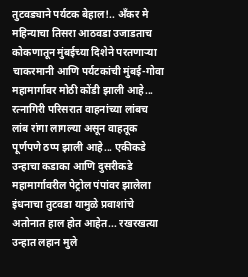तुटवड्याने पर्यटक बेहाल!.. अँकर मे महिन्याचा तिसरा आठवडा उजाडताच कोकणातून मुंबईच्या दिशेने परतणाऱ्या चाकरमानी आणि पर्यटकांची मुंबई-गोवा महामार्गावर मोठी कोंडी झाली आहे... रत्नागिरी परिसरात वाहनांच्या लांबच लांब रांगा लागल्या असून वाहतूक पूर्णपणे ठप्प झाली आहे... एकीकडे उन्हाचा कडाका आणि दुसरीकडे महामार्गावरील पेट्रोल पंपांवर झालेला इंधनाचा तुटवडा यामुळे प्रवाशांचे अतोनात हाल होत आहेत... रखरखत्या उन्हात लहान मुले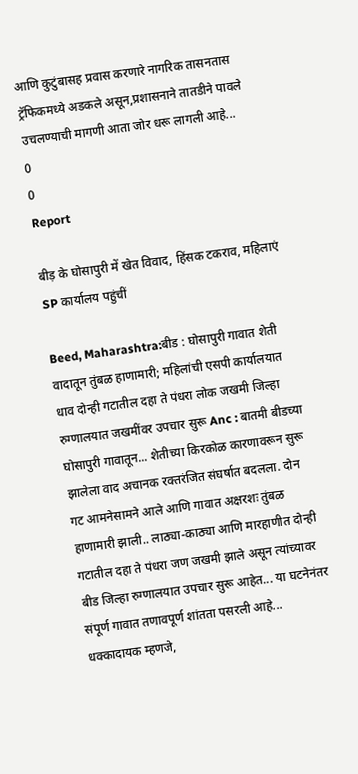आणि कुटुंबासह प्रवास करणारे नागरिक तासनतास ट्रॅफिकमध्ये अडकले असून,प्रशासनाने तातडीने पावले उचलण्याची मागणी आता जोर धरू लागली आहे...
0
0
Report

बीड़ के घोसापुरी में खेत विवाद, हिंसक टकराव, महिलाएं SP कार्यालय पहुंचीं

Beed, Maharashtra:बीड : घोसापुरी गावात शेती वादातून तुंबळ हाणामारी; महिलांची एसपी कार्यालयात धाव दोन्ही गटातील दहा ते पंधरा लोक जखमी जिल्हा रुग्णालयात जखमींवर उपचार सुरू Anc : बातमी बीडच्या घोसापुरी गावातून... शेतीच्या किरकोळ कारणावरून सुरू झालेला वाद अचानक रक्तरंजित संघर्षात बदलला. दोन गट आमनेसामने आले आणि गावात अक्षरशः तुंबळ हाणामारी झाली.. लाठ्या-काठ्या आणि मारहाणीत दोन्ही गटातील दहा ते पंधरा जण जखमी झाले असून त्यांच्यावर बीड जिल्हा रुग्णालयात उपचार सुरू आहेत... या घटनेनंतर संपूर्ण गावात तणावपूर्ण शांतता पसरली आहे... धक्कादायक म्हणजे,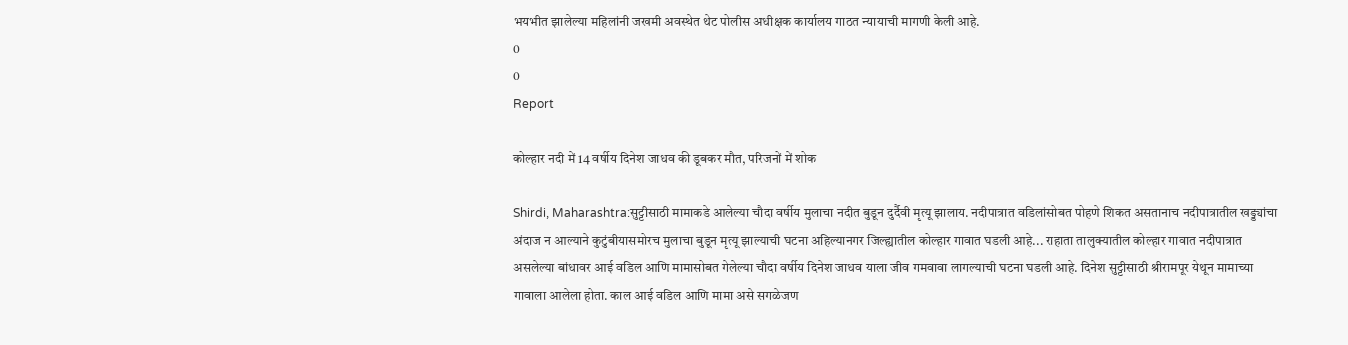भयभीत झालेल्या महिलांनी जखमी अवस्थेत थेट पोलीस अधीक्षक कार्यालय गाठत न्यायाची मागणी केली आहे.
0
0
Report

कोल्हार नदी में 14 वर्षीय दिनेश जाधव की डूबकर मौत, परिजनों में शोक

Shirdi, Maharashtra:सुट्टीसाठी मामाकडे आलेल्या चौदा वर्षीय मुलाचा नदीत बुडून दुर्दैवी मृत्यू झालाय. नदीपात्रात वडिलांसोबत पोहणे शिकत असतानाच नदीपात्रातील खड्ड्यांचा अंदाज न आल्याने कुटुंबीयासमोरच मुलाचा बुडून मृत्यू झाल्याची घटना अहिल्यानगर जिल्ह्यातील कोल्हार गावात घडली आहे... राहाता तालुक्यातील कोल्हार गावात नदीपात्रात असलेल्या बांधावर आई वडिल आणि मामासोबत गेलेल्या चौदा वर्षीय दिनेश जाधव याला जीव गमवावा लागल्याची घटना घडली आहे. दिनेश सुट्टीसाठी श्रीरामपूर येथून मामाच्या गावाला आलेला होता. काल आई वडिल आणि मामा असे सगळेजण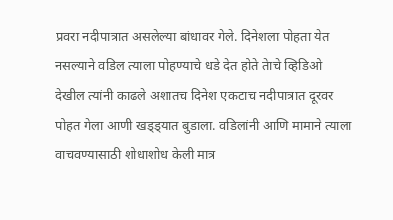प्रवरा नदीपात्रात असलेल्या बांधावर गेले. दिनेशला पोहता येत नसल्याने वडिल त्याला पोहण्याचे धडे देत होते तेाचे व्हिडिओ देखील त्यांनी काढले अशातच दिनेश एकटाच नदीपात्रात दूरवर पोहत गेला आणी खड्ड्यात बुडाला. वडिलांनी आणि मामाने त्याला वाचवण्यासाठी शोधाशोध केली मात्र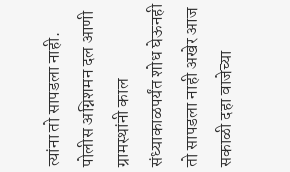त्यांना तो सापडला नाही. पोलीस अग्निशमन दल आणी ग्रामस्थांनी काल संध्याकाळपर्यंत शोध घेऊनही तो सापडला नाही अखेर आज सकाळी दहा वाजेच्या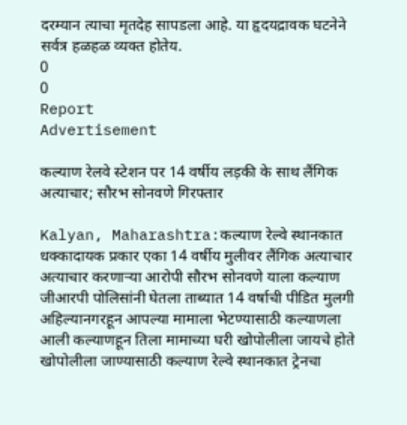दरम्यान त्याचा मृतदेह सापडला आहे. या हृदयद्रावक घटनेने सर्वत्र हळहळ व्यक्त होतेय.
0
0
Report
Advertisement

कल्याण रेलवे स्टेशन पर 14 वर्षीय लड़की के साथ लैंगिक अत्याचार; सौरभ सोनवणे गिरफ्तार

Kalyan, Maharashtra:कल्याण रेल्वे स्थानकात धक्कादायक प्रकार एका 14 वर्षीय मुलीवर लैंगिक अत्याचार अत्याचार करणाऱ्या आरोपी सौरभ सोनवणे याला कल्याण जीआरपी पोलिसांनी घेतला ताब्यात 14 वर्षाची पीडित मुलगी अहिल्यानगरहून आपल्या मामाला भेटण्यासाठी कल्याणला आली कल्याणहून तिला मामाच्या घरी खोपोलीला जायचे होते खोपोलीला जाण्यासाठी कल्याण रेल्वे स्थानकात ट्रेनचा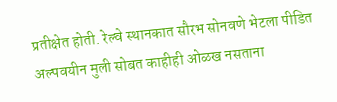प्रतीक्षेत होती. रेल्वे स्थानकात सौरभ सोनवणे भेटला पीडित अल्पवयीन मुली सोबत काहीही ओळख नसताना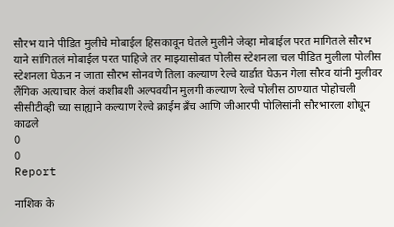सौरभ याने पीडित मुलीचे मोबाईल हिसकावून घेतले मुलीने जेव्हा मोबाईल परत मागितले सौरभ याने सांगितलं मोबाईल परत पाहिजे तर माझ्यासोबत पोलीस स्टेशनला चल पीडित मुलीला पोलीस स्टेशनला घेऊन न जाता सौरभ सोनवणे तिला कल्याण रेल्वे यार्डात घेऊन गेला सौरव यांनी मुलीवर लैंगिक अत्याचार केलं कशीबशी अल्पवयीन मुलगी कल्याण रेल्वे पोलीस ठाण्यात पोहोचली सीसीटीव्ही च्या साह्याने कल्याण रेल्वे क्राईम ब्रँच आणि जीआरपी पोलिसांनी सौरभारला शोधून काढले
0
0
Report

नाशिक के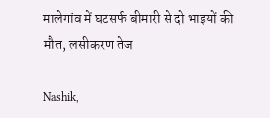मालेगांव में घटसर्फ बीमारी से दो भाइयों की मौत, लसीकरण तेज

Nashik,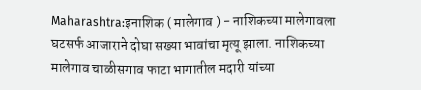Maharashtra:इनाशिक ( मालेगाव ) - नाशिकच्या मालेगावला घटसर्फ आजाराने दोघा सख्या भावांचा मृत्यू झाला. नाशिकच्या मालेगाव चाळीसगाव फाटा भागातील मदारी यांच्या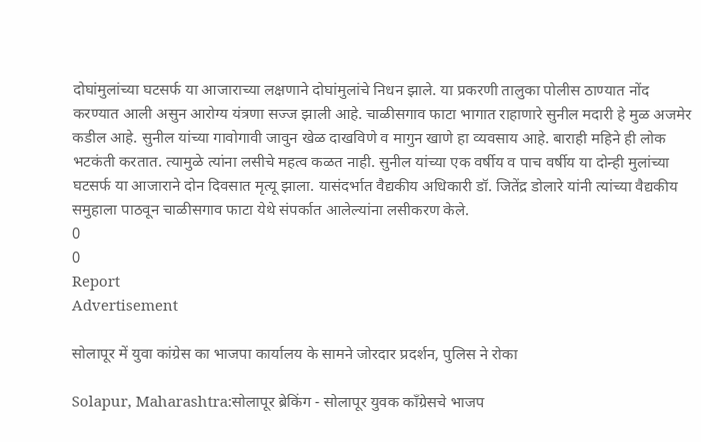दोघांमुलांच्या घटसर्फ या आजाराच्या लक्षणाने दोघांमुलांचे निधन झाले. या प्रकरणी तालुका पोलीस ठाण्यात नोंद करण्यात आली असुन आरोग्य यंत्रणा सज्ज झाली आहे. चाळीसगाव फाटा भागात राहाणारे सुनील मदारी हे मुळ अजमेर कडील आहे. सुनील यांच्या गावोगावी जावुन खेळ दाखविणे व मागुन खाणे हा व्यवसाय आहे. बाराही महिने ही लोक भटकंती करतात. त्यामुळे त्यांना लसीचे महत्व कळत नाही. सुनील यांच्या एक वर्षीय व पाच वर्षीय या दोन्ही मुलांच्या घटसर्फ या आजाराने दोन दिवसात मृत्यू झाला. यासंदर्भात वैद्यकीय अधिकारी डॉ. जितेंद्र डोलारे यांनी त्यांच्या वैद्यकीय समुहाला पाठवून चाळीसगाव फाटा येथे संपर्कात आलेल्यांना लसीकरण केले.
0
0
Report
Advertisement

सोलापूर में युवा कांग्रेस का भाजपा कार्यालय के सामने जोरदार प्रदर्शन, पुलिस ने रोका

Solapur, Maharashtra:सोलापूर ब्रेकिंग - सोलापूर युवक काँग्रेसचे भाजप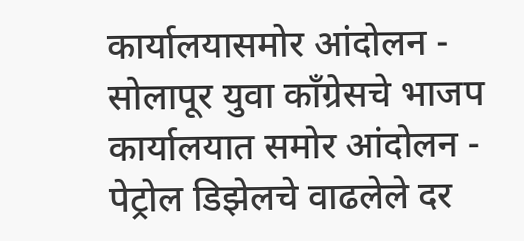कार्यालयासमोर आंदोलन - सोलापूर युवा काँग्रेसचे भाजप कार्यालयात समोर आंदोलन - पेट्रोल डिझेलचे वाढलेले दर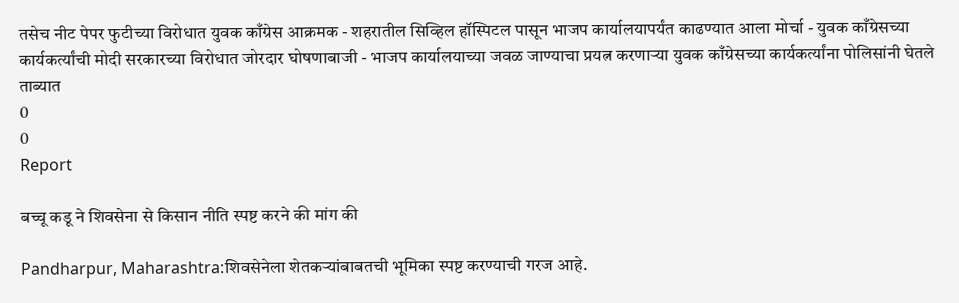तसेच नीट पेपर फुटीच्या विरोधात युवक काँग्रेस आक्रमक - शहरातील सिव्हिल हॉस्पिटल पासून भाजप कार्यालयापर्यंत काढण्यात आला मोर्चा - युवक काँग्रेसच्या कार्यकर्त्यांची मोदी सरकारच्या विरोधात जोरदार घोषणाबाजी - भाजप कार्यालयाच्या जवळ जाण्याचा प्रयत्न करणाऱ्या युवक काँग्रेसच्या कार्यकर्त्यांना पोलिसांनी घेतले ताब्यात
0
0
Report

बच्चू कडू ने शिवसेना से किसान नीति स्पष्ट करने की मांग की

Pandharpur, Maharashtra:शिवसेनेला शेतकऱ्यांबाबतची भूमिका स्पष्ट करण्याची गरज आहे.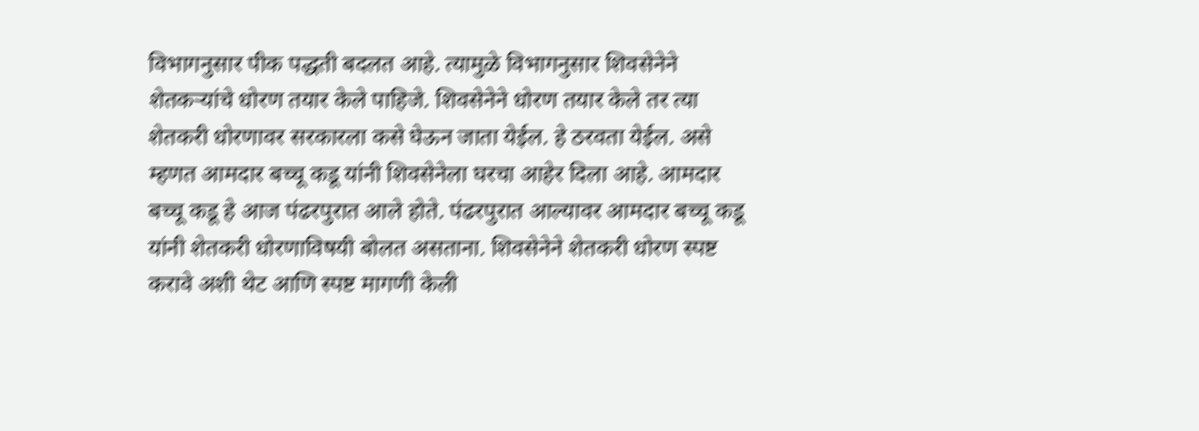विभागनुसार पीक पद्धती बदलत आहे. त्यामुळे विभागनुसार शिवसेनेने शेतकऱ्यांचे धोरण तयार केले पाहिजे. शिवसेनेने धोरण तयार केले तर त्या शेतकरी धोरणावर सरकारला कसे घेऊन जाता येईल. हे ठरवता येईल. असे म्हणत आमदार बच्चू कडू यांनी शिवसेनेला घरचा आहेर दिला आहे. आमदार बच्चू कडू हे आज पंढरपुरात आले होते. पंढरपुरात आल्यावर आमदार बच्चू कडू यांनी शेतकरी धोरणाविषयी बोलत असताना. शिवसेनेने शेतकरी धोरण स्पष्ट करावे अशी थेट आणि स्पष्ट मागणी केली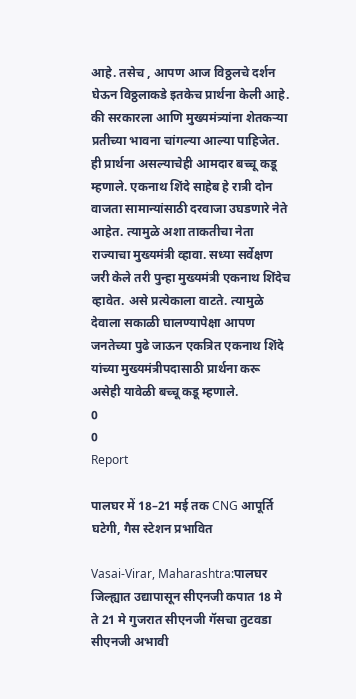आहे. तसेच , आपण आज विठ्ठलचे दर्शन घेऊन विठ्ठलाकडे इतकेच प्रार्थना केली आहे. की सरकारला आणि मुख्यमंत्र्यांना शेतकऱ्या प्रतीच्या भावना चांगल्या आल्या पाहिजेत. ही प्रार्थना असल्याचेही आमदार बच्चू कडू म्हणाले. एकनाथ शिंदे साहेब हे रात्री दोन वाजता सामान्यांसाठी दरवाजा उघडणारे नेते आहेत. त्यामुळे अशा ताकतीचा नेता राज्याचा मुख्यमंत्री व्हावा. सध्या सर्वेक्षण जरी केले तरी पुन्हा मुख्यमंत्री एकनाथ शिंदेच व्हावेत. असे प्रत्येकाला वाटते. त्यामुळे देवाला सकाळी घालण्यापेक्षा आपण जनतेच्या पुढे जाऊन एकत्रित एकनाथ शिंदे यांच्या मुख्यमंत्रीपदासाठी प्रार्थना करू असेही यावेळी बच्चू कडू म्हणाले.
0
0
Report

पालघर में 18–21 मई तक CNG आपूर्ति घटेगी, गैस स्टेशन प्रभावित

Vasai-Virar, Maharashtra:पालघर जिल्ह्यात उद्यापासून सीएनजी कपात 18 मे ते 21 मे गुजरात सीएनजी गॅसचा तुटवडा सीएनजी अभावी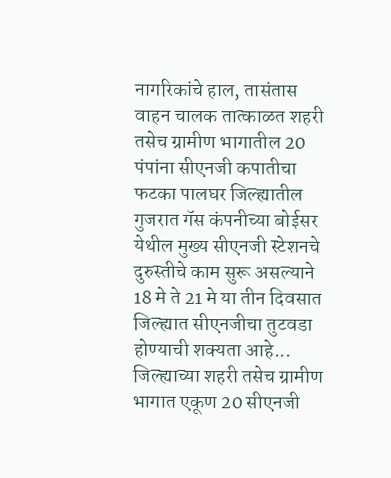नागरिकांचे हाल, तासंतास वाहन चालक तात्काळत शहरी तसेच ग्रामीण भागातील 20 पंपांना सीएनजी कपातीचा फटका पालघर जिल्ह्यातील गुजरात गॅस कंपनीच्या बोईसर येथील मुख्य सीएनजी स्टेशनचे दुरुस्तीचे काम सुरू असल्याने 18 मे ते 21 मे या तीन दिवसात जिल्ह्यात सीएनजीचा तुटवडा होण्याची शक्यता आहे... जिल्ह्याच्या शहरी तसेच ग्रामीण भागात एकूण 20 सीएनजी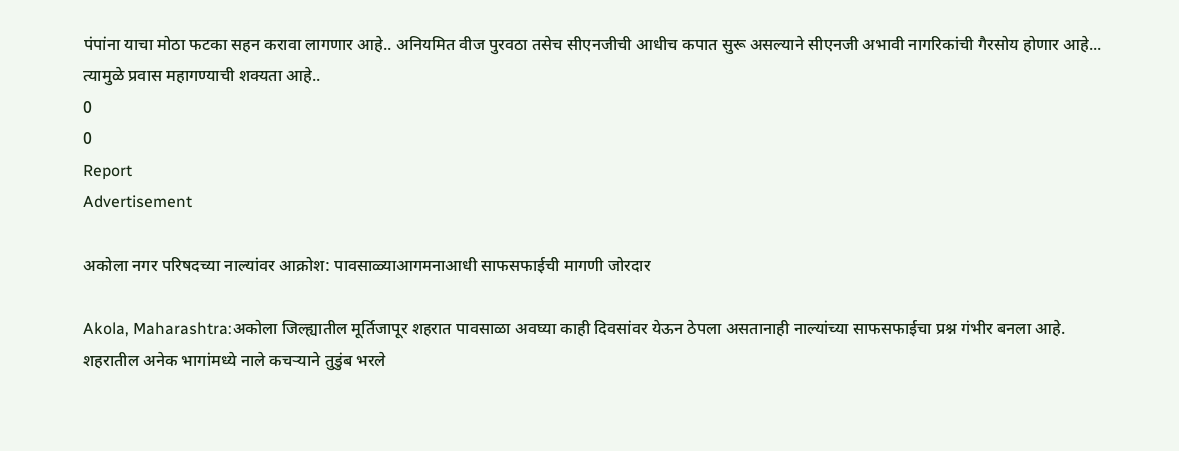पंपांना याचा मोठा फटका सहन करावा लागणार आहे.. अनियमित वीज पुरवठा तसेच सीएनजीची आधीच कपात सुरू असल्याने सीएनजी अभावी नागरिकांची गैरसोय होणार आहे... त्यामुळे प्रवास महागण्याची शक्यता आहे..
0
0
Report
Advertisement

अकोला नगर परिषदच्या नाल्यांवर आक्रोश: पावसाळ्याआगमनाआधी साफसफाईची मागणी जोरदार

Akola, Maharashtra:अकोला जिल्ह्यातील मूर्तिजापूर शहरात पावसाळा अवघ्या काही दिवसांवर येऊन ठेपला असतानाही नाल्यांच्या साफसफाईचा प्रश्न गंभीर बनला आहे. शहरातील अनेक भागांमध्ये नाले कचऱ्याने तुडुंब भरले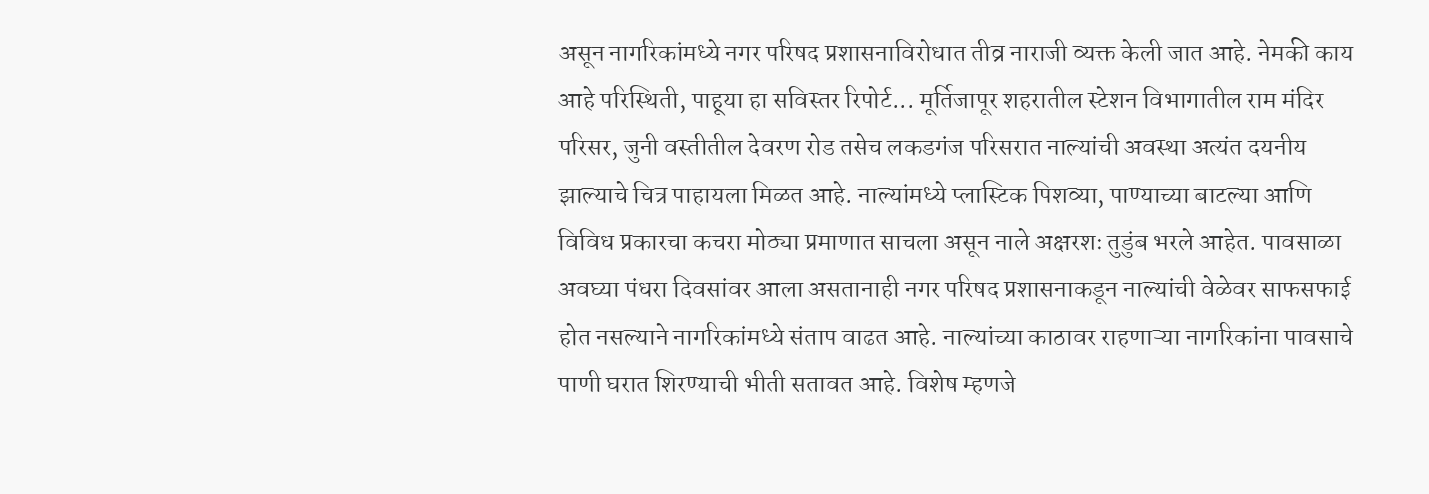असून नागरिकांमध्ये नगर परिषद प्रशासनाविरोधात तीव्र नाराजी व्यक्त केली जात आहे. नेमकी काय आहे परिस्थिती, पाहूया हा सविस्तर रिपोर्ट... मूर्तिजापूर शहरातील स्टेशन विभागातील राम मंदिर परिसर, जुनी वस्तीतील देवरण रोड तसेच लकडगंज परिसरात नाल्यांची अवस्था अत्यंत दयनीय झाल्याचे चित्र पाहायला मिळत आहे. नाल्यांमध्ये प्लास्टिक पिशव्या, पाण्याच्या बाटल्या आणि विविध प्रकारचा कचरा मोठ्या प्रमाणात साचला असून नाले अक्षरशः तुडुंब भरले आहेत. पावसाळा अवघ्या पंधरा दिवसांवर आला असतानाही नगर परिषद प्रशासनाकडून नाल्यांची वेळेवर साफसफाई होत नसल्याने नागरिकांमध्ये संताप वाढत आहे. नाल्यांच्या काठावर राहणाऱ्या नागरिकांना पावसाचे पाणी घरात शिरण्याची भीती सतावत आहे. विशेष म्हणजे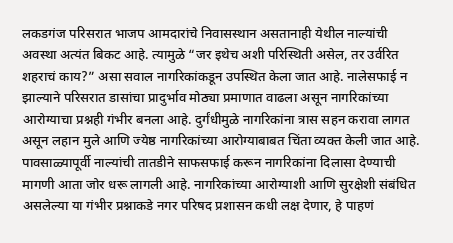लकडगंज परिसरात भाजप आमदारांचे निवासस्थान असतानाही येथील नाल्यांची अवस्था अत्यंत बिकट आहे. त्यामुळे “जर इथेच अशी परिस्थिती असेल, तर उर्वरित शहराचं काय?” असा सवाल नागरिकांकडून उपस्थित केला जात आहे. नालेसफाई न झाल्याने परिसरात डासांचा प्रादुर्भाव मोठ्या प्रमाणात वाढला असून नागरिकांच्या आरोग्याचा प्रश्नही गंभीर बनला आहे. दुर्गंधीमुळे नागरिकांना त्रास सहन करावा लागत असून लहान मुले आणि ज्येष्ठ नागरिकांच्या आरोग्याबाबत चिंता व्यक्त केली जात आहे. पावसाळ्यापूर्वी नाल्यांची तातडीने साफसफाई करून नागरिकांना दिलासा देण्याची मागणी आता जोर धरू लागली आहे. नागरिकांच्या आरोग्याशी आणि सुरक्षेशी संबंधित असलेल्या या गंभीर प्रश्नाकडे नगर परिषद प्रशासन कधी लक्ष देणार, हे पाहणं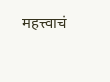महत्त्वाचं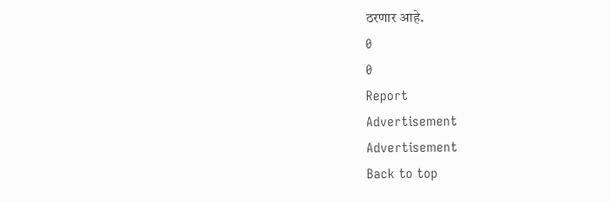ठरणार आहे.
0
0
Report
Advertisement
Advertisement
Back to top